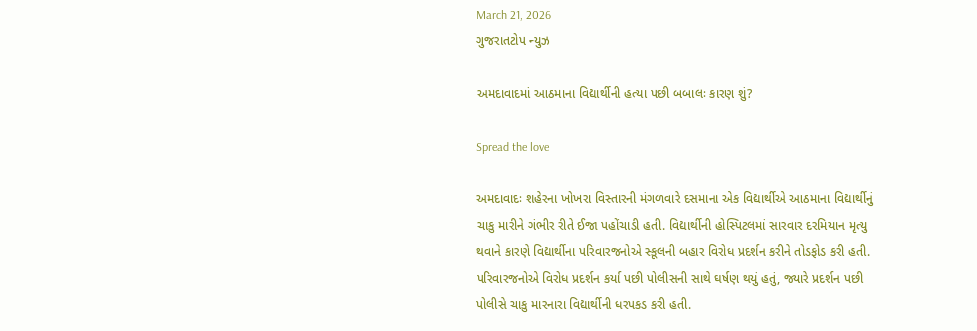March 21, 2026
ગુજરાતટોપ ન્યુઝ

અમદાવાદમાં આઠમાના વિદ્યાર્થીની હત્યા પછી બબાલઃ કારણ શું?

Spread the love

અમદાવાદઃ શહેરના ખોખરા વિસ્તારની મંગળવારે દસમાના એક વિદ્યાર્થીએ આઠમાના વિદ્યાર્થીનું ચાકુ મારીને ગંભીર રીતે ઈજા પહોંચાડી હતી. વિદ્યાર્થીની હોસ્પિટલમાં સારવાર દરમિયાન મૃત્યુ થવાને કારણે વિદ્યાર્થીના પરિવારજનોએ સ્કૂલની બહાર વિરોધ પ્રદર્શન કરીને તોડફોડ કરી હતી. પરિવારજનોએ વિરોધ પ્રદર્શન કર્યા પછી પોલીસની સાથે ઘર્ષણ થયું હતું, જ્યારે પ્રદર્શન પછી પોલીસે ચાકુ મારનારા વિદ્યાર્થીની ધરપકડ કરી હતી.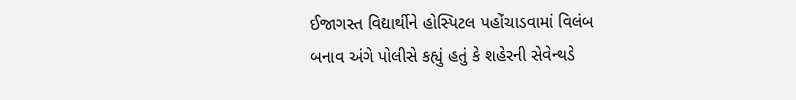ઈજાગસ્ત વિદ્યાર્થીને હોસ્પિટલ પહોંચાડવામાં વિલંબ
બનાવ અંગે પોલીસે કહ્યું હતું કે શહેરની સેવેન્થડે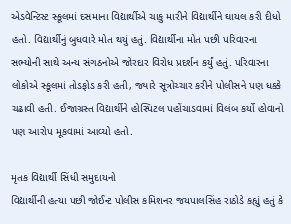એડવેન્ટિસ્ટ સ્કૂલમાં દસમાના વિદ્યાર્થીએ ચાકુ મારીને વિદ્યાર્થીને ઘાયલ કરી દીધો હતો. વિદ્યાર્થીનું બુધવારે મોત થયું હતું. વિદ્યાર્થીના મોત પછી પરિવારના સભ્યોની સાથે અન્ય સંગઠનોએ જોરદાર વિરોધ પ્રદર્શન કર્યું હતું. પરિવારના લોકોએ સ્કૂલમાં તોડફોડ કરી હતી, જ્યારે સૂત્રોચ્ચાર કરીને પોલીસને પણ ધક્કે ચઢાવી હતી. ઈજાગ્રસ્ત વિદ્યાર્થીને હોસ્પિટલ પહોંચાડવામાં વિલંબ કર્યો હોવાનો પણ આરોપ મૂકવામાં આવ્યો હતો.

મૃતક વિદ્યાર્થી સિંધી સમુદાયનો
વિદ્યાર્થીની હત્યા પછી જોઈન્ટ પોલીસ કમિશનર જયપાલસિંહ રાઠોડે કહ્યું હતું કે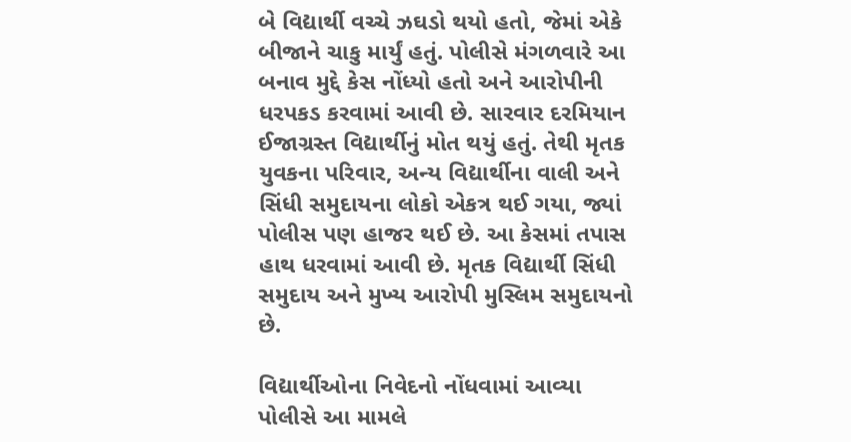બે વિદ્યાર્થી વચ્ચે ઝઘડો થયો હતો, જેમાં એકે બીજાને ચાકુ માર્યું હતું. પોલીસે મંગળવારે આ બનાવ મુદ્દે કેસ નોંધ્યો હતો અને આરોપીની ધરપકડ કરવામાં આવી છે. સારવાર દરમિયાન ઈજાગ્રસ્ત વિદ્યાર્થીનું મોત થયું હતું. તેથી મૃતક યુવકના પરિવાર, અન્ય વિદ્યાર્થીના વાલી અને સિંધી સમુદાયના લોકો એકત્ર થઈ ગયા, જ્યાં પોલીસ પણ હાજર થઈ છે. આ કેસમાં તપાસ હાથ ધરવામાં આવી છે. મૃતક વિદ્યાર્થી સિંધી સમુદાય અને મુખ્ય આરોપી મુસ્લિમ સમુદાયનો છે.

વિદ્યાર્થીઓના નિવેદનો નોંધવામાં આવ્યા
પોલીસે આ મામલે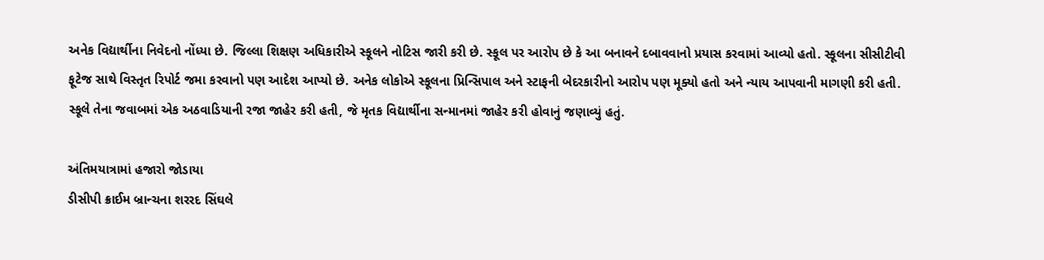અનેક વિદ્યાર્થીના નિવેદનો નોંધ્યા છે. જિલ્લા શિક્ષણ અધિકારીએ સ્કૂલને નોટિસ જારી કરી છે. સ્કૂલ પર આરોપ છે કે આ બનાવને દબાવવાનો પ્રયાસ કરવામાં આવ્યો હતો. સ્કૂલના સીસીટીવી ફૂટેજ સાથે વિસ્તૃત રિપોર્ટ જમા કરવાનો પણ આદેશ આપ્યો છે. અનેક લોકોએ સ્કૂલના પ્રિન્સિપાલ અને સ્ટાફની બેદરકારીનો આરોપ પણ મૂક્યો હતો અને ન્યાય આપવાની માગણી કરી હતી. સ્કૂલે તેના જવાબમાં એક અઠવાડિયાની રજા જાહેર કરી હતી, જે મૃતક વિદ્યાર્થીના સન્માનમાં જાહેર કરી હોવાનું જણાવ્યું હતું.

અંતિમયાત્રામાં હજારો જોડાયા
ડીસીપી ક્રાઈમ બ્રાન્ચના શરરદ સિંઘલે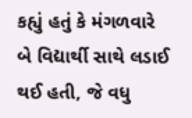કહ્યું હતું કે મંગળવારે બે વિદ્યાર્થી સાથે લડાઈ થઈ હતી, જે વધુ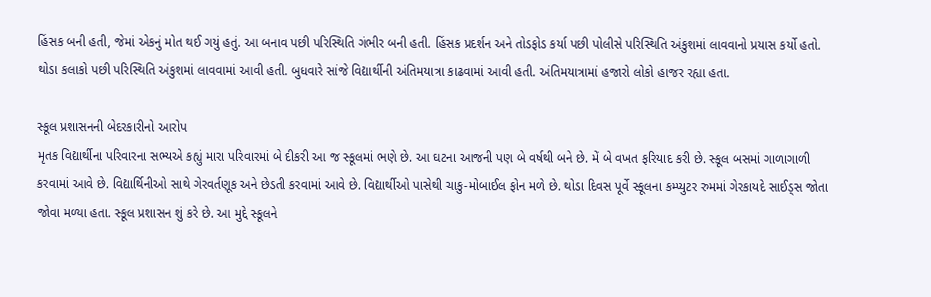હિંસક બની હતી, જેમાં એકનું મોત થઈ ગયું હતું. આ બનાવ પછી પરિસ્થિતિ ગંભીર બની હતી. હિંસક પ્રદર્શન અને તોડફોડ કર્યા પછી પોલીસે પરિસ્થિતિ અંકુશમાં લાવવાનો પ્રયાસ કર્યો હતો. થોડા કલાકો પછી પરિસ્થિતિ અંકુશમાં લાવવામાં આવી હતી. બુધવારે સાંજે વિદ્યાર્થીની અંતિમયાત્રા કાઢવામાં આવી હતી. અંતિમયાત્રામાં હજારો લોકો હાજર રહ્યા હતા.

સ્કૂલ પ્રશાસનની બેદરકારીનો આરોપ
મૃતક વિદ્યાર્થીના પરિવારના સભ્યએ કહ્યું મારા પરિવારમાં બે દીકરી આ જ સ્કૂલમાં ભણે છે. આ ઘટના આજની પણ બે વર્ષથી બને છે. મેં બે વખત ફરિયાદ કરી છે. સ્કૂલ બસમાં ગાળાગાળી કરવામાં આવે છે. વિદ્યાર્થિનીઓ સાથે ગેરવર્તણૂક અને છેડતી કરવામાં આવે છે. વિદ્યાર્થીઓ પાસેથી ચાકુ-મોબાઈલ ફોન મળે છે. થોડા દિવસ પૂર્વે સ્કૂલના કમ્પ્યુટર રુમમાં ગેરકાયદે સાઈડ્સ જોતા જોવા મળ્યા હતા. સ્કૂલ પ્રશાસન શું કરે છે. આ મુદ્દે સ્કૂલને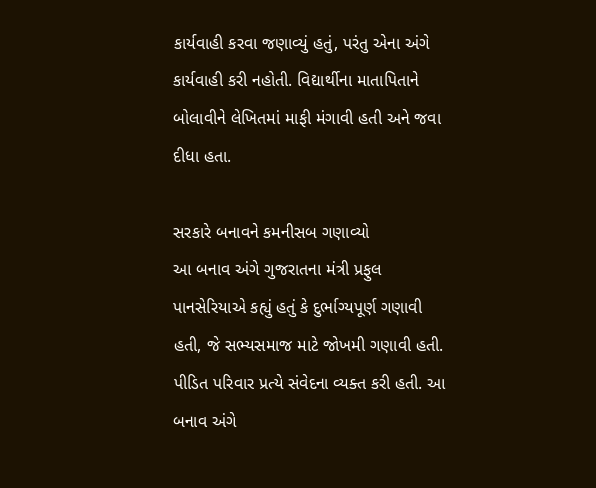કાર્યવાહી કરવા જણાવ્યું હતું, પરંતુ એના અંગે કાર્યવાહી કરી નહોતી. વિદ્યાર્થીના માતાપિતાને બોલાવીને લેખિતમાં માફી મંગાવી હતી અને જવા દીધા હતા.

સરકારે બનાવને કમનીસબ ગણાવ્યો
આ બનાવ અંગે ગુજરાતના મંત્રી પ્રફુલ પાનસેરિયાએ કહ્યું હતું કે દુર્ભાગ્યપૂર્ણ ગણાવી હતી, જે સભ્યસમાજ માટે જોખમી ગણાવી હતી. પીડિત પરિવાર પ્રત્યે સંવેદના વ્યક્ત કરી હતી. આ બનાવ અંગે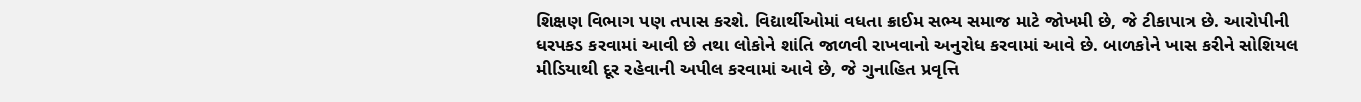શિક્ષણ વિભાગ પણ તપાસ કરશે. વિદ્યાર્થીઓમાં વધતા ક્રાઈમ સભ્ય સમાજ માટે જોખમી છે, જે ટીકાપાત્ર છે. આરોપીની ધરપકડ કરવામાં આવી છે તથા લોકોને શાંતિ જાળવી રાખવાનો અનુરોધ કરવામાં આવે છે. બાળકોને ખાસ કરીને સોશિયલ મીડિયાથી દૂર રહેવાની અપીલ કરવામાં આવે છે, જે ગુનાહિત પ્રવૃત્તિ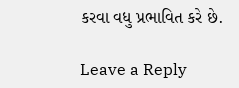કરવા વધુ પ્રભાવિત કરે છે.

Leave a Reply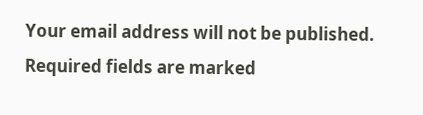Your email address will not be published. Required fields are marked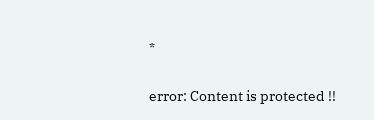*

error: Content is protected !!